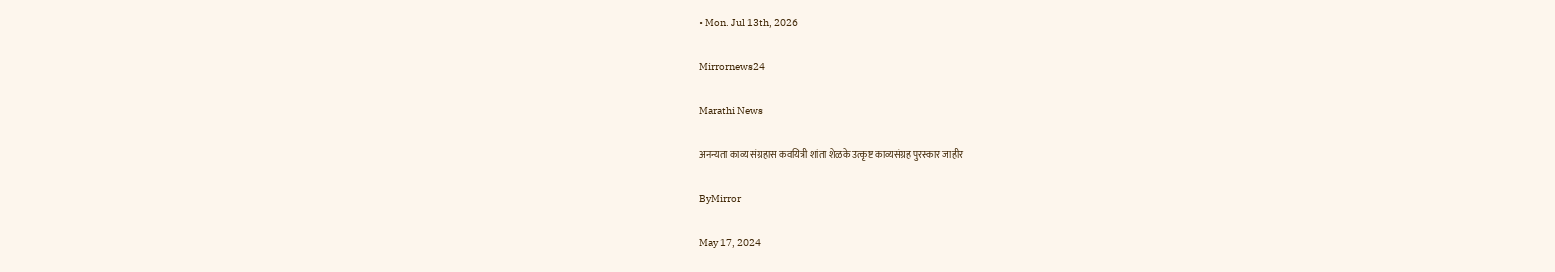• Mon. Jul 13th, 2026

Mirrornews24

Marathi News

अनन्यता काव्य संग्रहास कवयित्री शांता शेळके उत्कृष्ट काव्यसंग्रह पुरस्कार जाहीर

ByMirror

May 17, 2024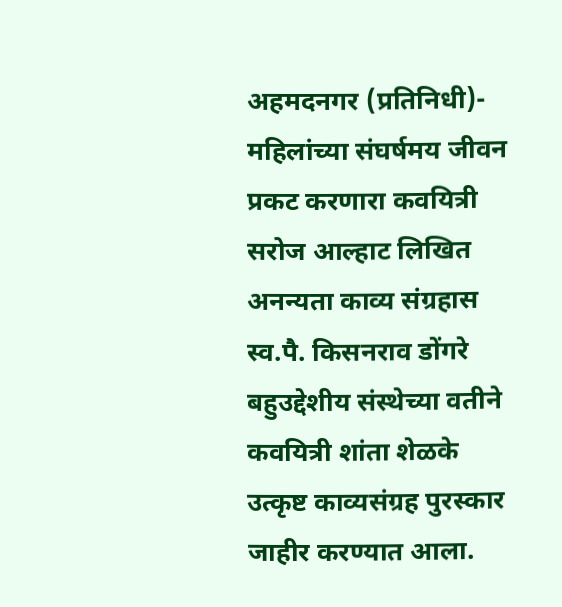अहमदनगर (प्रतिनिधी)- महिलांच्या संघर्षमय जीवन प्रकट करणारा कवयित्री सरोज आल्हाट लिखित अनन्यता काव्य संग्रहास स्व.पै. किसनराव डोंगरे बहुउद्देशीय संस्थेच्या वतीने कवयित्री शांता शेळके उत्कृष्ट काव्यसंग्रह पुरस्कार जाहीर करण्यात आला.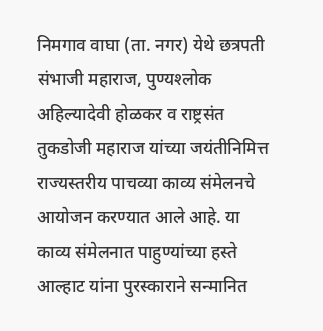निमगाव वाघा (ता. नगर) येथे छत्रपती संभाजी महाराज, पुण्यश्‍लोक अहिल्यादेवी होळकर व राष्ट्रसंत तुकडोजी महाराज यांच्या जयंतीनिमित्त राज्यस्तरीय पाचव्या काव्य संमेलनचे आयोजन करण्यात आले आहे. या काव्य संमेलनात पाहुण्यांच्या हस्ते आल्हाट यांना पुरस्काराने सन्मानित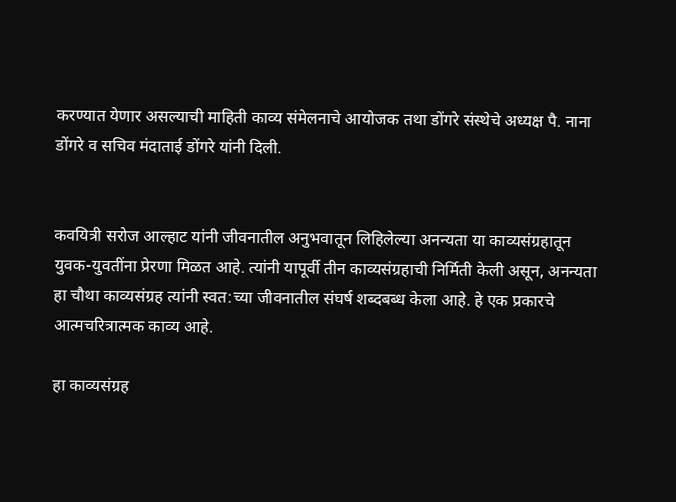करण्यात येणार असल्याची माहिती काव्य संमेलनाचे आयोजक तथा डोंगरे संस्थेचे अध्यक्ष पै. नाना डोंगरे व सचिव मंदाताई डोंगरे यांनी दिली.


कवयित्री सरोज आल्हाट यांनी जीवनातील अनुभवातून लिहिलेल्या अनन्यता या काव्यसंग्रहातून युवक-युवतींना प्रेरणा मिळत आहे. त्यांनी यापूर्वी तीन काव्यसंग्रहाची निर्मिती केली असून, अनन्यता हा चौथा काव्यसंग्रह त्यांनी स्वत:च्या जीवनातील संघर्ष शब्दबब्ध केला आहे. हे एक प्रकारचे आत्मचरित्रात्मक काव्य आहे.

हा काव्यसंग्रह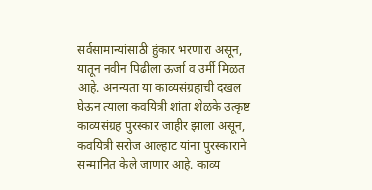सर्वसामान्यांसाठी हुंकार भरणारा असून, यातून नवीन पिढीला ऊर्जा व उर्मी मिळत आहे. अनन्यता या काव्यसंग्रहाची दखल घेऊन त्याला कवयित्री शांता शेळके उत्कृष्ट काव्यसंग्रह पुरस्कार जाहीर झाला असून, कवयित्री सरोज आल्हाट यांना पुरस्काराने सन्मानित केले जाणार आहे. काव्य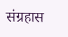संग्रहास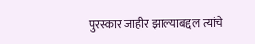पुरस्कार जाहीर झाल्याबद्दल त्यांचे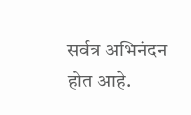सर्वत्र अभिनंदन होत आहे.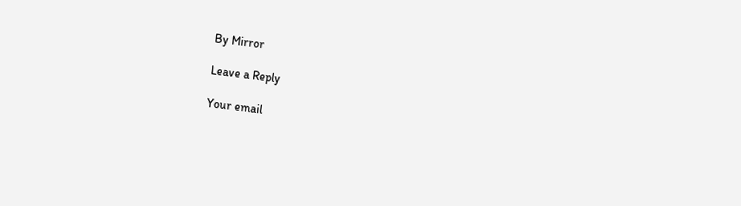By Mirror

Leave a Reply

Your email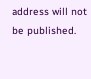address will not be published.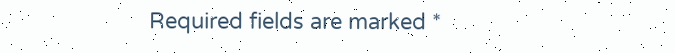Required fields are marked *